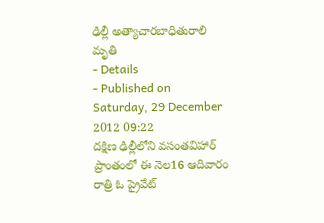ఢిల్లీ అత్యాచారబాధితురాలి మృతి
- Details
- Published on Saturday, 29 December 2012 09:22
దక్షిణ ఢిల్లీలోని వసంతవిహార్ ప్రాంతంలో ఈ నెల16 ఆదివారం రాత్రి ఓ ప్రైవేట్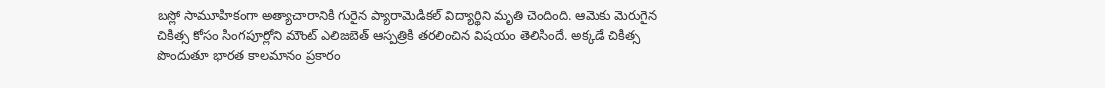బస్లో సామూహికంగా అత్యాచారానికి గురైన ప్యారామెడికల్ విద్యార్థిని మృతి చెందింది. ఆమెకు మెరుగైన చికిత్స కోసం సింగపూర్లోని మౌంట్ ఎలిజబెత్ ఆస్పత్రికి తరలించిన విషయం తెలిసిందే. అక్కడే చికిత్స పొందుతూ భారత కాలమానం ప్రకారం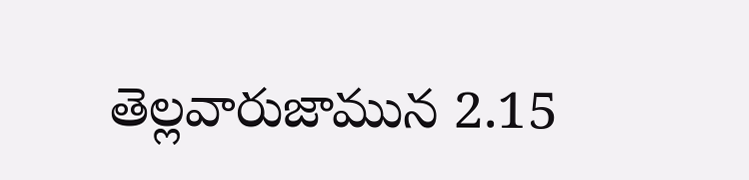తెల్లవారుజామున 2.15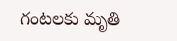గంటలకు మృతి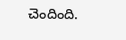చెందింది.